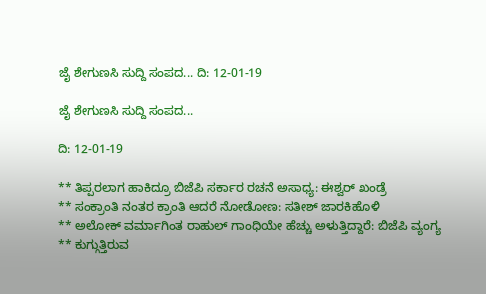ಜೈ ಶೇಗುಣಸಿ ಸುದ್ದಿ ಸಂಪದ... ದಿ: 12-01-19

ಜೈ ಶೇಗುಣಸಿ ಸುದ್ದಿ ಸಂಪದ...

ದಿ: 12-01-19

** ತಿಪ್ಪರಲಾಗ ಹಾಕಿದ್ರೂ ಬಿಜೆಪಿ ಸರ್ಕಾರ ರಚನೆ ಅಸಾಧ್ಯ: ಈಶ್ವರ್ ಖಂಡ್ರೆ
** ಸಂಕ್ರಾಂತಿ ನಂತರ ಕ್ರಾಂತಿ ಆದರೆ ನೋಡೋಣ: ಸತೀಶ್‌ ಜಾರಕಿಹೊಳಿ
** ಅಲೋಕ್ ವರ್ಮಾಗಿಂತ ರಾಹುಲ್ ಗಾಂಧಿಯೇ ಹೆಚ್ಚು ಅಳುತ್ತಿದ್ದಾರೆ: ಬಿಜೆಪಿ ವ್ಯಂಗ್ಯ
** ಕುಗ್ಗುತ್ತಿರುವ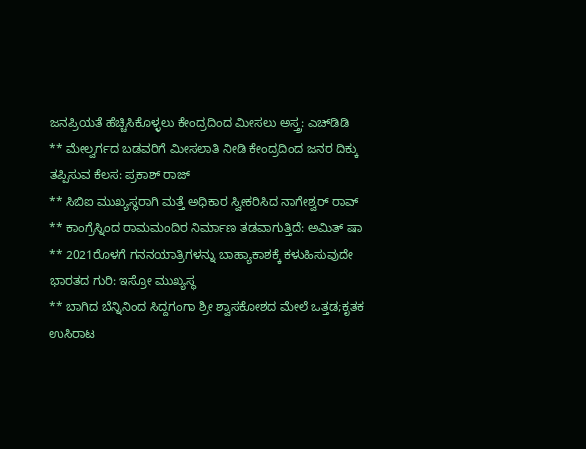ಜನಪ್ರಿಯತೆ ಹೆಚ್ಚಿಸಿಕೊಳ್ಳಲು ಕೇಂದ್ರದಿಂದ ಮೀಸಲು ಅಸ್ತ್ರ: ಎಚ್‌ಡಿಡಿ
** ಮೇಲ್ವರ್ಗದ ಬಡವರಿಗೆ ಮೀಸಲಾತಿ ನೀಡಿ ಕೇಂದ್ರದಿಂದ ಜನರ ದಿಕ್ಕು ತಪ್ಪಿಸುವ ಕೆಲಸ: ಪ್ರಕಾಶ್ ರಾಜ್
** ಸಿಬಿಐ ಮುಖ್ಯಸ್ಥರಾಗಿ ಮತ್ತೆ ಅಧಿಕಾರ ಸ್ವೀಕರಿಸಿದ ನಾಗೇಶ್ವರ್‌ ರಾವ್‌
** ಕಾಂಗ್ರೆಸ್ನಿಂದ ರಾಮಮಂದಿರ ನಿರ್ಮಾಣ ತಡವಾಗುತ್ತಿದೆ: ಅಮಿತ್ ಷಾ
** 2021ರೊಳಗೆ ಗನನಯಾತ್ರಿಗಳನ್ನು ಬಾಹ್ಯಾಕಾಶಕ್ಕೆ ಕಳುಹಿಸುವುದೇ ಭಾರತದ ಗುರಿ: ಇಸ್ರೋ ಮುಖ್ಯಸ್ಥ
** ಬಾಗಿದ ಬೆನ್ನಿನಿಂದ ಸಿದ್ದಗಂಗಾ ಶ್ರೀ ಶ್ವಾಸಕೋಶದ ಮೇಲೆ ಒತ್ತಡ;ಕೃತಕ ಉಸಿರಾಟ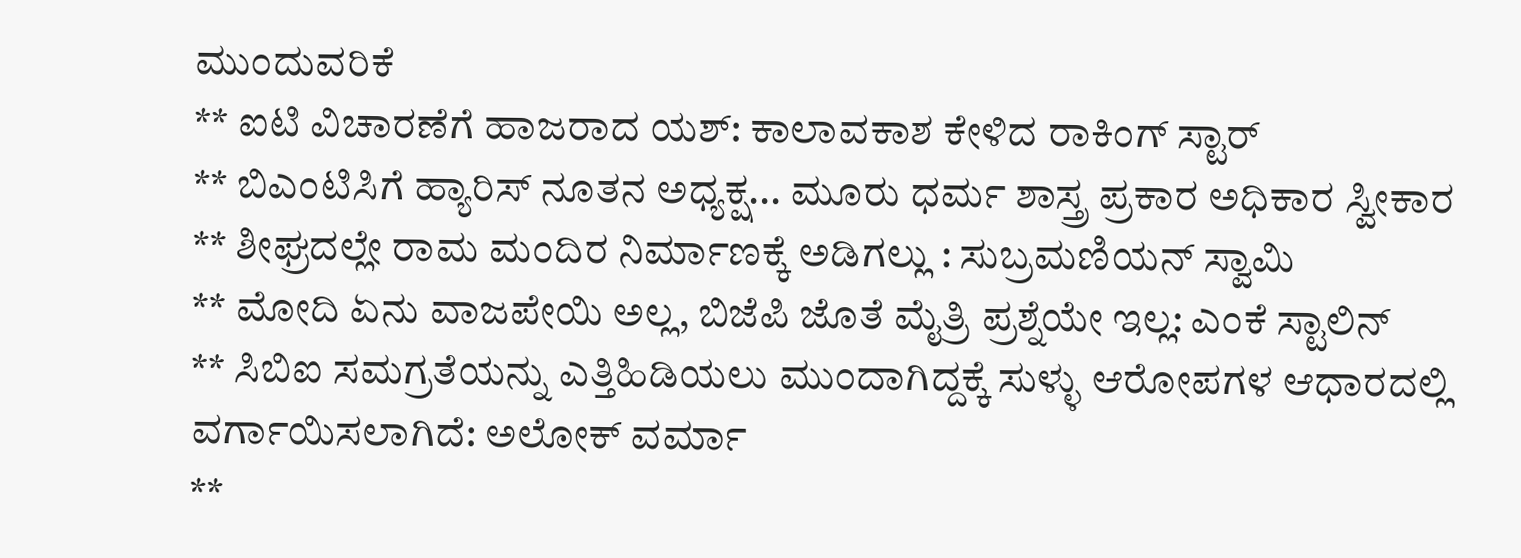ಮುಂದುವರಿಕೆ
** ಐಟಿ ವಿಚಾರಣೆಗೆ ಹಾಜರಾದ ಯಶ್: ಕಾಲಾವಕಾಶ ಕೇಳಿದ ರಾಕಿಂಗ್ ಸ್ಟಾರ್
** ಬಿಎಂಟಿಸಿಗೆ ಹ್ಯಾರಿಸ್ ನೂತನ ಅಧ್ಯಕ್ಷ... ಮೂರು ಧರ್ಮ ಶಾಸ್ತ್ರ ಪ್ರಕಾರ ಅಧಿಕಾರ ಸ್ವೀಕಾರ
** ಶೀಘ್ರದಲ್ಲೇ ರಾಮ ಮಂದಿರ ನಿರ್ಮಾಣಕ್ಕೆ ಅಡಿಗಲ್ಲು : ಸುಬ್ರಮಣಿಯನ್ ಸ್ವಾಮಿ
** ಮೋದಿ ಏನು ವಾಜಪೇಯಿ ಅಲ್ಲ, ಬಿಜೆಪಿ ಜೊತೆ ಮೈತ್ರಿ ಪ್ರಶ್ನೆಯೇ ಇಲ್ಲ: ಎಂಕೆ ಸ್ಟಾಲಿನ್
** ಸಿಬಿಐ ಸಮಗ್ರತೆಯನ್ನು ಎತ್ತಿಹಿಡಿಯಲು ಮುಂದಾಗಿದ್ದಕ್ಕೆ ಸುಳ್ಳು ಆರೋಪಗಳ ಆಧಾರದಲ್ಲಿ ವರ್ಗಾಯಿಸಲಾಗಿದೆ: ಅಲೋಕ್‌ ವರ್ಮಾ
**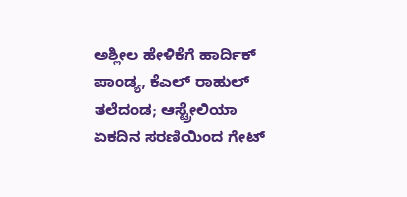ಅಶ್ಲೀಲ ಹೇಳಿಕೆಗೆ ಹಾರ್ದಿಕ್ ಪಾಂಡ್ಯ, ಕೆಎಲ್ ರಾಹುಲ್ ತಲೆದಂಡ; ಆಸ್ಟ್ರೇಲಿಯಾ ಏಕದಿನ ಸರಣಿಯಿಂದ ಗೇಟ್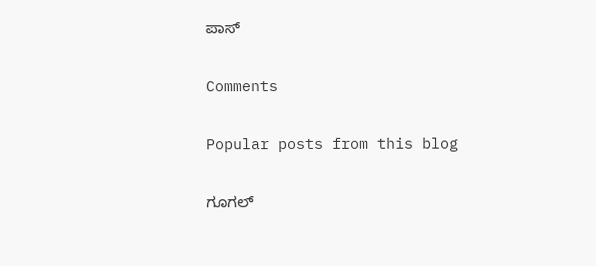ಪಾಸ್

Comments

Popular posts from this blog

ಗೂಗಲ್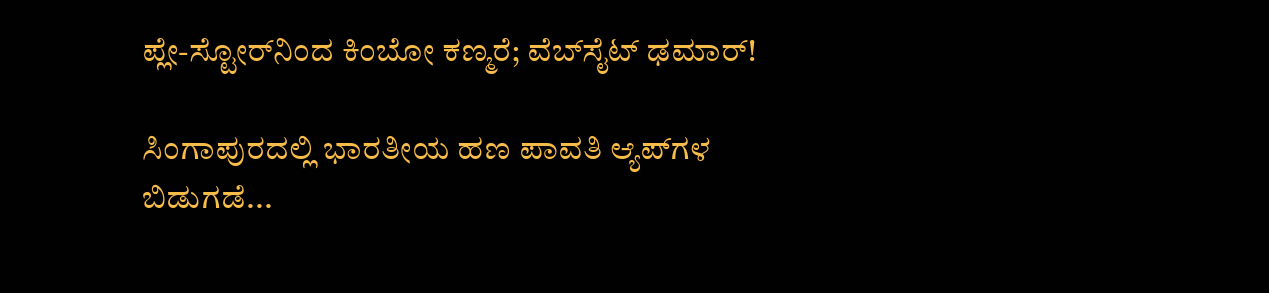ಪ್ಲೇ-ಸ್ಟೋರ್‌ನಿಂದ ಕಿಂಬೋ ಕಣ್ಮರೆ; ವೆಬ್‌ಸೈಟ್ ಢಮಾರ್!

ಸಿಂಗಾಪುರದಲ್ಲಿ ಭಾರತೀಯ ಹಣ ಪಾವತಿ ಆ್ಯಪ್‌ಗಳ ಬಿಡುಗಡೆ...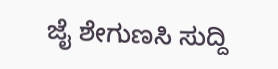ಜೈ ಶೇಗುಣಸಿ ಸುದ್ದಿ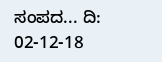ಸಂಪದ... ದಿ: 02-12-18